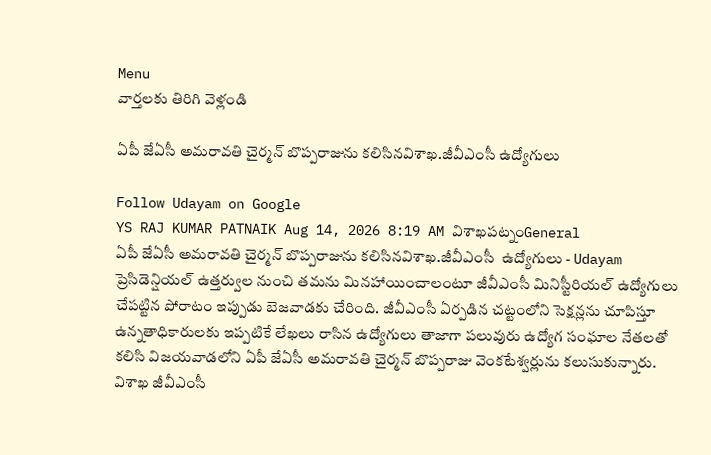Menu
వార్తలకు తిరిగి వెళ్లండి

ఏపీ జేఏసీ అమరావతి చైర్మన్ బొప్పరాజును కలిసినవిశాఖ.జీవీఎంసీ ఉద్యోగులు

Follow Udayam on Google
YS RAJ KUMAR PATNAIK Aug 14, 2026 8:19 AM విశాఖపట్నంGeneral
ఏపీ జేఏసీ అమరావతి చైర్మన్ బొప్పరాజును కలిసినవిశాఖ.జీవీఎంసీ  ఉద్యోగులు - Udayam
ప్రెసిడెన్షియల్ ఉత్తర్వుల నుంచి తమను మినహాయించాలంటూ జీవీఎంసీ మినిస్టీరియల్ ఉద్యోగులు చేపట్టిన పోరాటం ఇప్పుడు బెజవాడకు చేరింది. జీవీఎంసీ ఏర్పడిన చట్టంలోని సెక్షన్లను చూపిస్తూ ఉన్నతాధికారులకు ఇప్పటికే లేఖలు రాసిన ఉద్యోగులు తాజాగా పలువురు ఉద్యోగ సంఘాల నేతలతో కలిసి విజయవాడలోని ఏపీ జేఏసీ అమరావతి చైర్మన్ బొప్పరాజు వెంకటేశ్వర్లును కలుసుకున్నారు. విశాఖ జీవీఎంసీ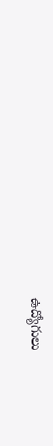ఉద్యోగులు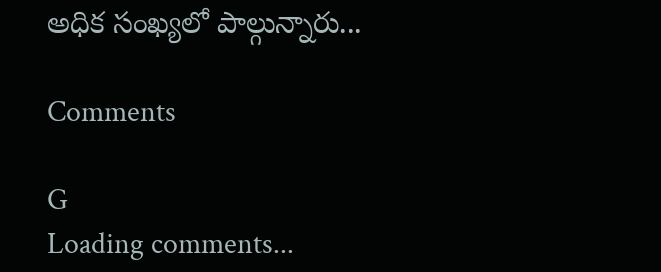అధిక సంఖ్యలో పాల్గున్నారు...

Comments

G
Loading comments...